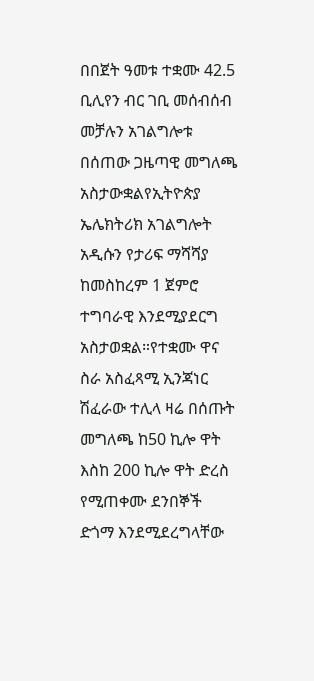በበጀት ዓመቱ ተቋሙ 42.5 ቢሊየን ብር ገቢ መሰብሰብ መቻሉን አገልግሎቱ በሰጠው ጋዜጣዊ መግለጫ አስታውቋልየኢትዮጵያ ኤሌክትሪክ አገልግሎት አዲሱን የታሪፍ ማሻሻያ ከመስከረም 1 ጀምሮ ተግባራዊ እንደሚያደርግ አስታወቋል።የተቋሙ ዋና ስራ አስፈጻሚ ኢንጃነር ሽፈራው ተሊላ ዛሬ በሰጡት መግለጫ ከ50 ኪሎ ዋት እስከ 200 ኪሎ ዋት ድረስ የሚጠቀሙ ደንበኞች ድጎማ እንደሚደረግላቸው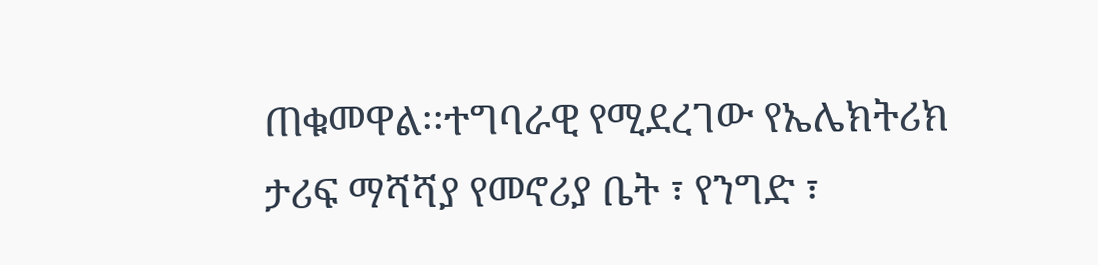ጠቁመዋል፡፡ተግባራዊ የሚደረገው የኤሌክትሪክ ታሪፍ ማሻሻያ የመኖሪያ ቤት ፣ የንግድ ፣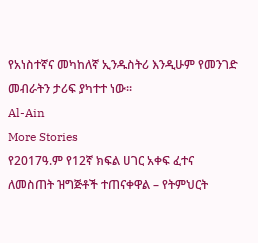የአነስተኛና መካከለኛ ኢንዱስትሪ እንዲሁም የመንገድ መብራትን ታሪፍ ያካተተ ነው፡፡
Al-Ain
More Stories
የ2017ዓ.ም የ12ኛ ክፍል ሀገር አቀፍ ፈተና ለመስጠት ዝግጅቶች ተጠናቀዋል – የትምህርት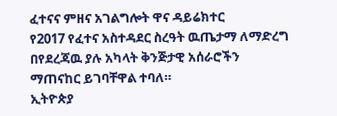ፈተናና ምዘና አገልግሎት ዋና ዳይሬክተር
የ2017 የፈተና አስተዳደር ስረዓት ዉጤታማ ለማድረግ በየደረጃዉ ያሉ አካላት ቅንጅታዊ አሰራሮችን ማጠናከር ይገባቸዋል ተባለ።
ኢትዮጵያ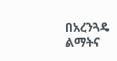በአረንጓዴ ልማትና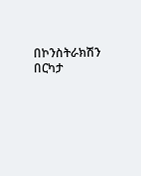በኮንስትራክሽን በርካታ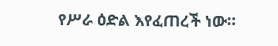የሥራ ዕድል እየፈጠረች ነው።